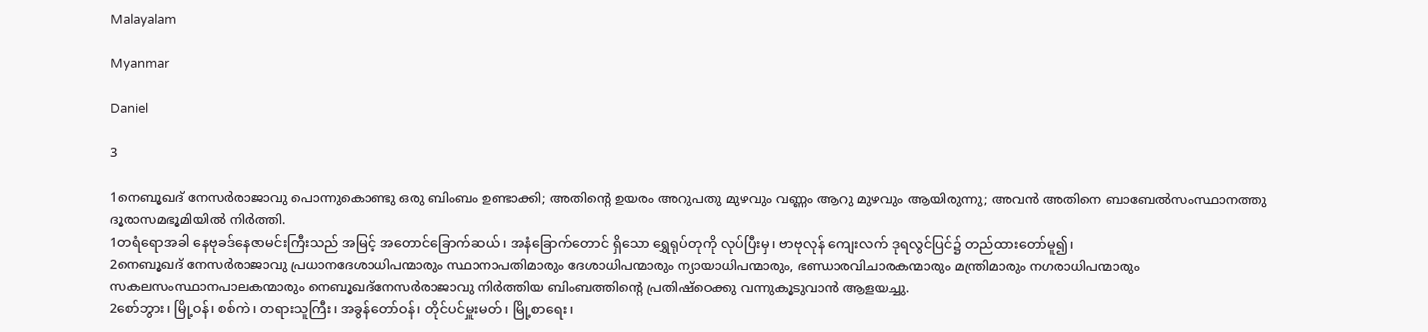Malayalam

Myanmar

Daniel

3

1നെബൂഖദ് നേസര്‍രാജാവു പൊന്നുകൊണ്ടു ഒരു ബിംബം ഉണ്ടാക്കി; അതിന്റെ ഉയരം അറുപതു മുഴവും വണ്ണം ആറു മുഴവും ആയിരുന്നു; അവന്‍ അതിനെ ബാബേല്‍സംസ്ഥാനത്തു ദൂരാസമഭൂമിയില്‍ നിര്‍ത്തി.
1တရံရောအခါ နေဗုခဒ်နေဇာမင်းကြီးသည် အမြင့် အတောင်ခြောက်ဆယ်၊ အနံခြောက်တောင် ရှိသော ရွှေရုပ်တုကို လုပ်ပြီးမှ၊ ဗာဗုလုန် ကျေးလက် ဒုရလွင်ပြင်၌ တည်ထားတော်မူ၍၊
2നെബൂഖദ് നേസര്‍രാജാവു പ്രധാനദേശാധിപന്മാരും സ്ഥാനാപതിമാരും ദേശാധിപന്മാരും ന്യായാധിപന്മാരും, ഭണ്ഡാരവിചാരകന്മാരും മന്ത്രിമാരും നഗരാധിപന്മാരും സകലസംസ്ഥാനപാലകന്മാരും നെബൂഖദ്നേസര്‍രാജാവു നിര്‍ത്തിയ ബിംബത്തിന്റെ പ്രതിഷ്ഠെക്കു വന്നുകൂടുവാന്‍ ആളയച്ചു.
2စော်ဘွား၊ မြို့ဝန်၊ စစ်ကဲ၊ တရားသူကြီး၊ အခွန်တော်ဝန်၊ တိုင်ပင်မှူးမတ်၊ မြို့စာရေး၊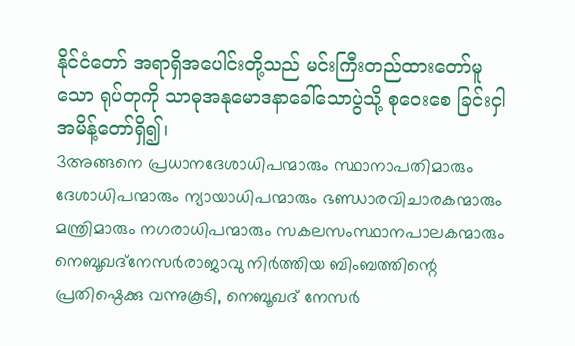နိုင်ငံတော် အရာရှိအပေါင်းတို့သည် မင်းကြီးတည်ထားတော်မူသော ရုပ်တုကို သာဓုအနုမောဒနာခေါ်သောပွဲသို့ စုဝေးစေ ခြင်းငှါ အမိန့်တော်ရှိ၍၊
3അങ്ങനെ പ്രധാനദേശാധിപന്മാരും സ്ഥാനാപതിമാരും ദേശാധിപന്മാരും ന്യായാധിപന്മാരും ഭണ്ഡാരവിചാരകന്മാരും മന്ത്രിമാരും നഗരാധിപന്മാരും സകലസംസ്ഥാനപാലകന്മാരും നെബൂഖദ്നേസര്‍രാജാവു നിര്‍ത്തിയ ബിംബത്തിന്റെ പ്രതിഷ്ഠെക്കു വന്നുകൂടി, നെബൂഖദ് നേസര്‍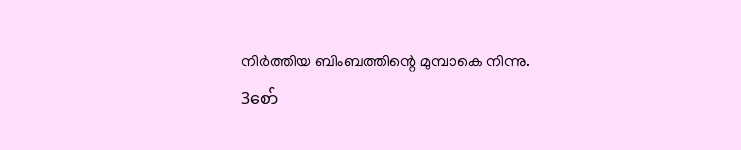നിര്‍ത്തിയ ബിംബത്തിന്റെ മുമ്പാകെ നിന്നു.
3စော်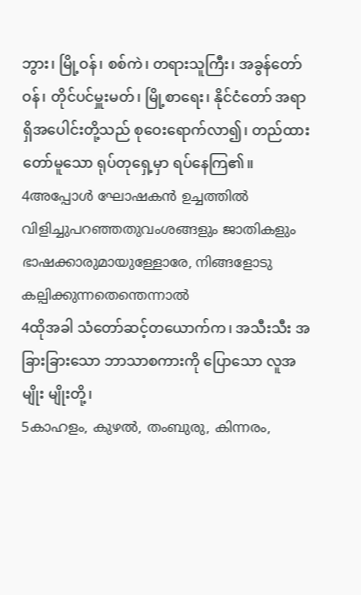ဘွား၊ မြို့ဝန်၊ စစ်ကဲ၊ တရားသူကြီး၊ အခွန်တော်ဝန်၊ တိုင်ပင်မှူးမတ်၊ မြို့စာရေး၊ နိုင်ငံတော် အရာရှိအပေါင်းတို့သည် စုဝေးရောက်လာ၍၊ တည်ထား တော်မူသော ရုပ်တုရှေ့မှာ ရပ်နေကြ၏။
4അപ്പോള്‍ ഘോഷകന്‍ ഉച്ചത്തില്‍ വിളിച്ചുപറഞ്ഞതുവംശങ്ങളും ജാതികളും ഭാഷക്കാരുമായുള്ളോരേ, നിങ്ങളോടു കല്പിക്കുന്നതെന്തെന്നാല്‍
4ထိုအခါ သံတော်ဆင့်တယောက်က၊ အသီးသီး အခြားခြားသော ဘာသာစကားကို ပြောသော လူအမျိုး မျိုးတို့၊
5കാഹളം, കുഴല്‍, തംബുരു, കിന്നരം,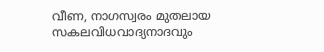വീണ, നാഗസ്വരം മുതലായ സകലവിധവാദ്യനാദവും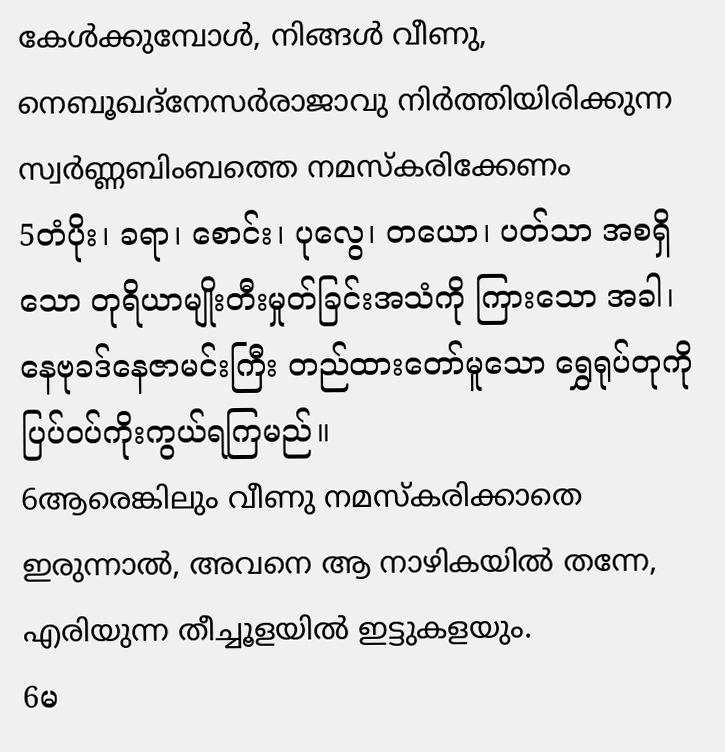കേള്‍ക്കുമ്പോള്‍, നിങ്ങള്‍ വീണു, നെബൂഖദ്നേസര്‍രാജാവു നിര്‍ത്തിയിരിക്കുന്ന സ്വര്‍ണ്ണബിംബത്തെ നമസ്കരിക്കേണം
5တံပိုး၊ ခရာ၊ စောင်း၊ ပုလွေ၊ တယော၊ ပတ်သာ အစရှိသော တုရိယာမျိုးတီးမှုတ်ခြင်းအသံကို ကြားသော အခါ၊ နေဗုခဒ်နေဇာမင်းကြီး တည်ထားတော်မူသော ရွှေရုပ်တုကို ပြပ်ဝပ်ကိုးကွယ်ရကြမည်။
6ആരെങ്കിലും വീണു നമസ്കരിക്കാതെ ഇരുന്നാല്‍, അവനെ ആ നാഴികയില്‍ തന്നേ, എരിയുന്ന തീച്ചൂളയില്‍ ഇട്ടുകളയും.
6မ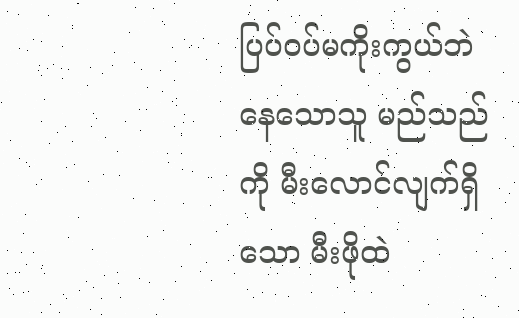ပြပ်ဝပ်မကိုးကွယ်ဘဲနေသောသူ မည်သည်ကို မီးလောင်လျက်ရှိသော မီးဖိုထဲ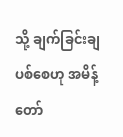သို့ ချက်ခြင်းချပစ်စေဟု အမိန့်တော်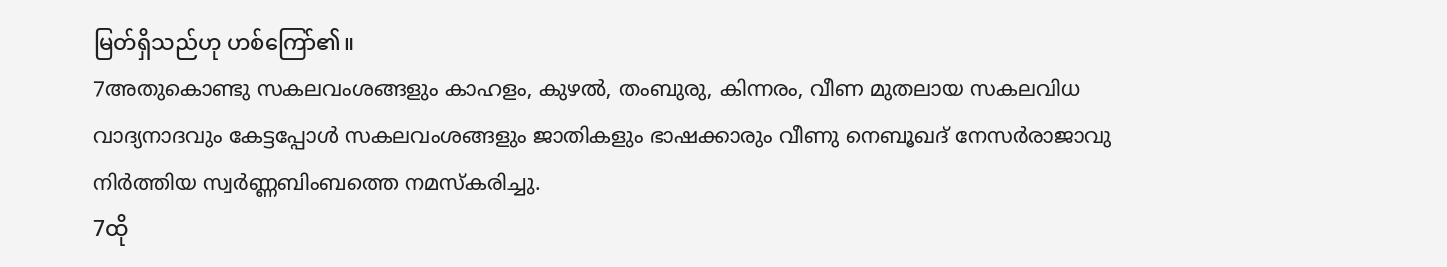မြတ်ရှိသည်ဟု ဟစ်ကြော်၏။
7അതുകൊണ്ടു സകലവംശങ്ങളും കാഹളം, കുഴല്‍, തംബുരു, കിന്നരം, വീണ മുതലായ സകലവിധ വാദ്യനാദവും കേട്ടപ്പോള്‍ സകലവംശങ്ങളും ജാതികളും ഭാഷക്കാരും വീണു നെബൂഖദ് നേസര്‍രാജാവു നിര്‍ത്തിയ സ്വര്‍ണ്ണബിംബത്തെ നമസ്കരിച്ചു.
7ထို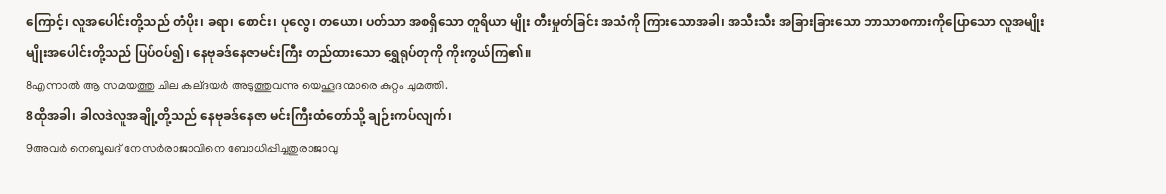ကြောင့်၊ လူအပေါင်းတို့သည် တံပိုး၊ ခရာ၊ စောင်း၊ ပုလွေ၊ တယော၊ ပတ်သာ အစရှိသော တူရိယာ မျိုး တီးမှုတ်ခြင်း အသံကို ကြားသောအခါ၊ အသီးသီး အခြားခြားသော ဘာသာစကားကိုပြောသော လူအမျိုး မျိုးအပေါင်းတို့သည် ပြပ်ဝပ်၍၊ နေဗုခဒ်နေဇာမင်းကြီး တည်ထားသော ရွှေရုပ်တုကို ကိုးကွယ်ကြ၏။
8എന്നാല്‍ ആ സമയത്തു ചില കല്ദയര്‍ അടുത്തുവന്നു യെഹൂദന്മാരെ കുറ്റം ചുമത്തി.
8ထိုအခါ၊ ခါလဒဲလူအချို့တို့သည် နေဗုခဒ်နေဇာ မင်းကြီးထံတော်သို့ ချဉ်းကပ်လျက်၊
9അവര്‍ നെബൂഖദ് നേസര്‍രാജാവിനെ ബോധിപ്പിച്ചതുരാജാവു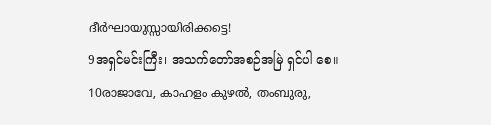ദീര്‍ഘായുസ്സായിരിക്കട്ടെ!
9အရှင်မင်းကြီး၊ အသက်တော်အစဉ်အမြဲ ရှင်ပါ စေ။
10രാജാവേ, കാഹളം കുഴല്‍, തംബുരു,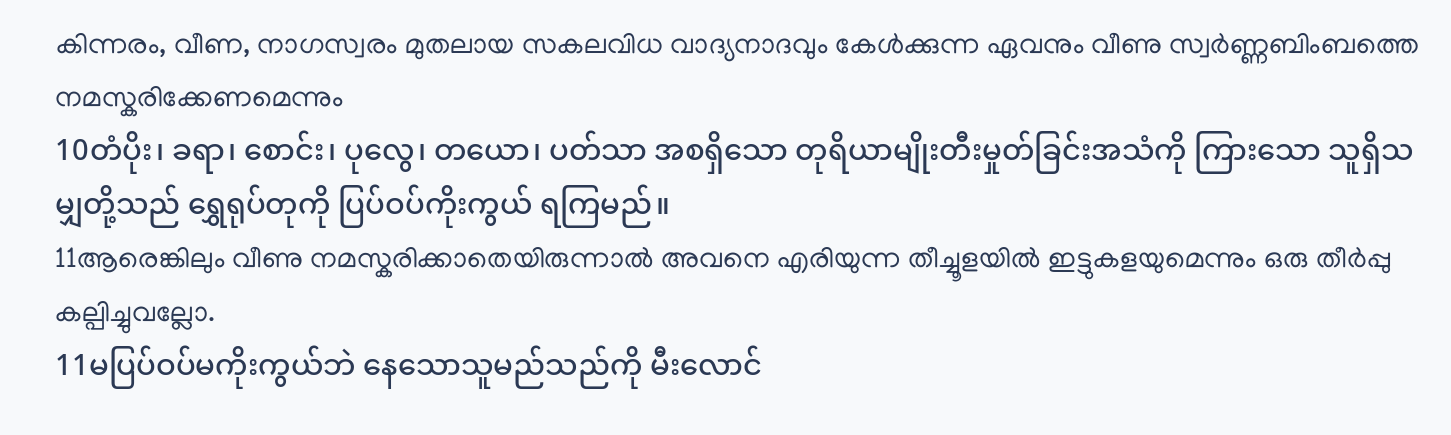കിന്നരം, വീണ, നാഗസ്വരം മുതലായ സകലവിധ വാദ്യനാദവും കേള്‍ക്കുന്ന ഏവനും വീണു സ്വര്‍ണ്ണബിംബത്തെ നമസ്കരിക്കേണമെന്നും
10တံပိုး၊ ခရာ၊ စောင်း၊ ပုလွေ၊ တယော၊ ပတ်သာ အစရှိသော တုရိယာမျိုးတီးမှုတ်ခြင်းအသံကို ကြားသော သူရှိသမျှတို့သည် ရွှေရုပ်တုကို ပြပ်ဝပ်ကိုးကွယ် ရကြမည်။
11ആരെങ്കിലും വീണു നമസ്കരിക്കാതെയിരുന്നാല്‍ അവനെ എരിയുന്ന തീച്ചൂളയില്‍ ഇട്ടുകളയുമെന്നും ഒരു തീര്‍പ്പു കല്പിച്ചുവല്ലോ.
11မပြပ်ဝပ်မကိုးကွယ်ဘဲ နေသောသူမည်သည်ကို မီးလောင်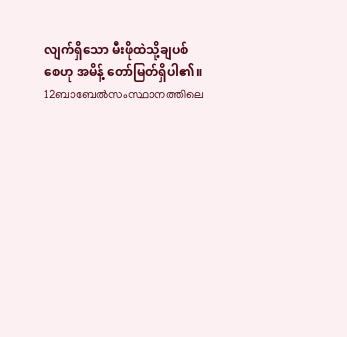လျက်ရှိသော မီးဖိုထဲသို့ချပစ်စေဟု အမိန့် တော်မြတ်ရှိပါ၏။
12ബാബേല്‍സംസ്ഥാനത്തിലെ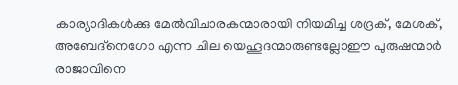കാര്യാദികള്‍ക്കു മേല്‍വിചാരകന്മാരായി നിയമിച്ച ശദ്രക്, മേശക്, അബേദ്നെഗോ എന്ന ചില യെഹൂദന്മാരുണ്ടല്ലോഈ പുരുഷന്മാര്‍ രാജാവിനെ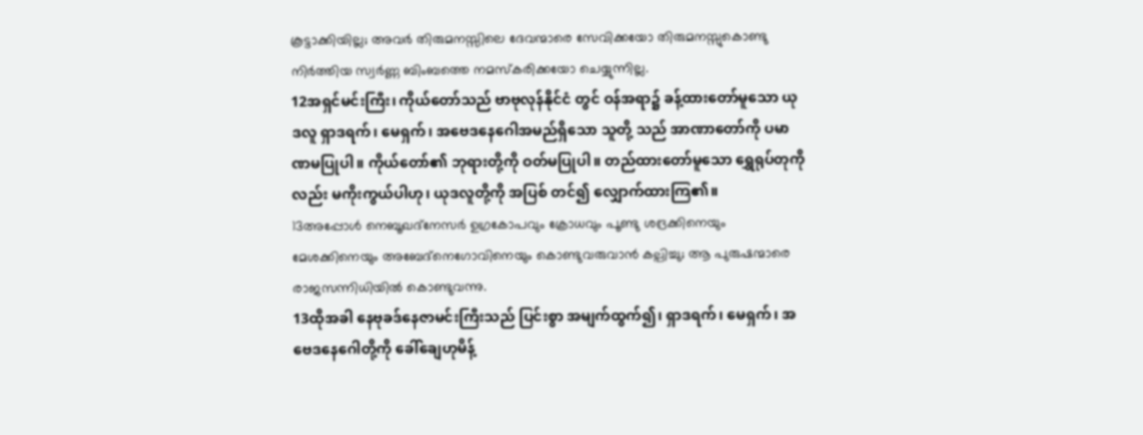കൂട്ടാക്കിയില്ല; അവര്‍ തിരുമനസ്സിലെ ദേവന്മാരെ സേവിക്കയോ തിരുമനസ്സുകൊണ്ടു നിര്‍ത്തിയ സ്വര്‍ണ്ണ ബിംബത്തെ നമസ്കരിക്കയോ ചെയ്യുന്നില്ല.
12အရှင်မင်းကြီး၊ ကိုယ်တော်သည် ဗာဗုလုန်နိုင်ငံ တွင် ဝန်အရာ၌ ခန့်ထားတော်မူသော ယုဒလူ ရှာဒရက်၊ မေရှက်၊ အဗေဒနေဂေါအမည်ရှိသော သူတို့ သည် အာဏာတော်ကို ပမာဏမပြုပါ။ ကိုယ်တော်၏ ဘုရားတို့ကို ဝတ်မပြုပါ။ တည်ထားတော်မူသော ရွှေရုပ်တုကိုလည်း မကိုးကွယ်ပါဟု၊ ယုဒလူတို့ကို အပြစ် တင်၍ လျှောက်ထားကြ၏။
13അപ്പോള്‍ നെബൂഖദ്നേസര്‍ ഉഗ്രകോപവും ക്രോധവും പൂണ്ടു ശദ്രക്കിനെയും മേശക്കിനെയും അബേദ്നെഗോവിനെയും കൊണ്ടുവരുവാന്‍ കല്പിച്ചു; ആ പുരുഷന്മാരെ രാജസന്നിധിയില്‍ കൊണ്ടുവന്നു.
13ထိုအခါ နေဗုခဒ်နေဇာမင်းကြီးသည် ပြင်းစွာ အမျက်ထွက်၍၊ ရှာဒရက်၊ မေရှက်၊ အဗေဒနေဂေါတို့ကို ခေါ်ချေဟုမိန့်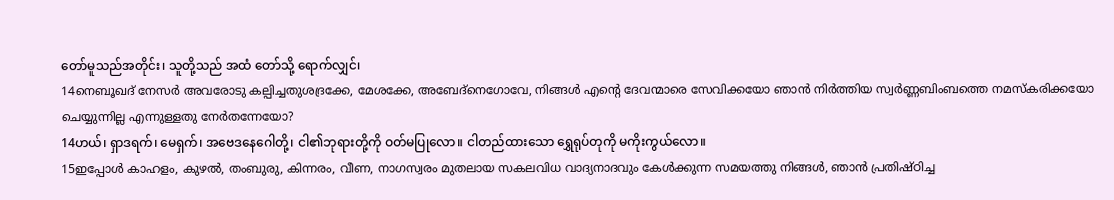တော်မူသည်အတိုင်း၊ သူတို့သည် အထံ တော်သို့ ရောက်လျှင်၊
14നെബൂഖദ് നേസര്‍ അവരോടു കല്പിച്ചതുശദ്രക്കേ, മേശക്കേ, അബേദ്നെഗോവേ, നിങ്ങള്‍ എന്റെ ദേവന്മാരെ സേവിക്കയോ ഞാന്‍ നിര്‍ത്തിയ സ്വര്‍ണ്ണബിംബത്തെ നമസ്കരിക്കയോ ചെയ്യുന്നില്ല എന്നുള്ളതു നേര്‍തന്നേയോ?
14ဟယ်၊ ရှာဒရက်၊ မေရှက်၊ အဗေဒနေဂေါတို့၊ ငါ၏ဘုရားတို့ကို ဝတ်မပြုလော။ ငါတည်ထားသော ရွှေရုပ်တုကို မကိုးကွယ်လော။
15ഇപ്പോള്‍ കാഹളം, കുഴല്‍, തംബുരു, കിന്നരം, വീണ, നാഗസ്വരം മുതലായ സകലവിധ വാദ്യനാദവും കേള്‍ക്കുന്ന സമയത്തു നിങ്ങള്‍, ഞാന്‍ പ്രതിഷ്ഠിച്ച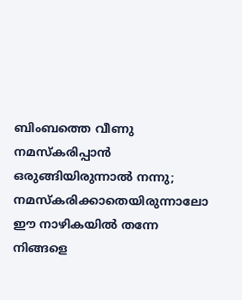ബിംബത്തെ വീണു നമസ്കരിപ്പാന്‍ ഒരുങ്ങിയിരുന്നാല്‍ നന്നു; നമസ്കരിക്കാതെയിരുന്നാലോ ഈ നാഴികയില്‍ തന്നേ നിങ്ങളെ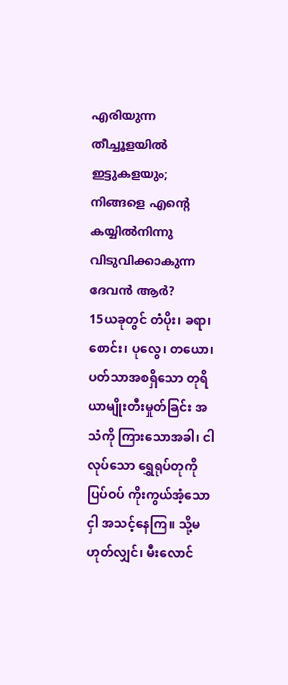എരിയുന്ന തീച്ചൂളയില്‍ ഇട്ടുകളയും; നിങ്ങളെ എന്റെ കയ്യില്‍നിന്നു വിടുവിക്കാകുന്ന ദേവന്‍ ആര്‍?
15ယခုတွင် တံပိုး၊ ခရာ၊ စောင်း၊ ပုလွေ၊ တယော၊ ပတ်သာအစရှိသော တုရိယာမျိုးတီးမှုတ်ခြင်း အသံကို ကြားသောအခါ၊ ငါလုပ်သော ရွှေရုပ်တုကို ပြပ်ဝပ် ကိုးကွယ်အံ့သောငှါ အသင့်နေကြ။ သို့မဟုတ်လျှင်၊ မီးလောင်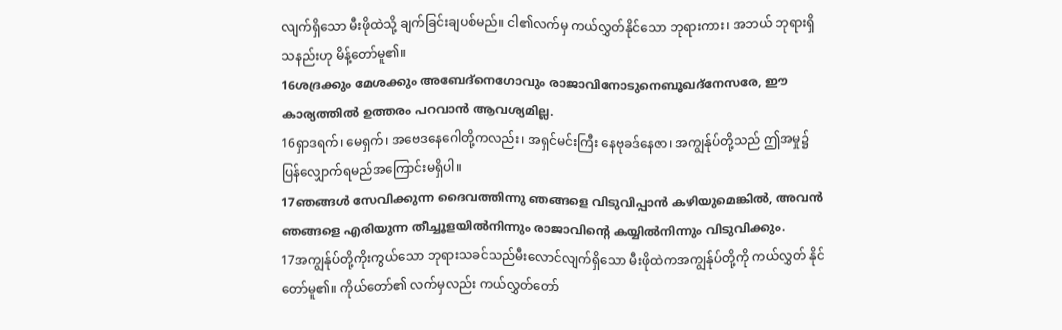လျက်ရှိသော မီးဖိုထဲသို့ ချက်ခြင်းချပစ်မည်။ ငါ၏လက်မှ ကယ်လွှတ်နိုင်သော ဘုရားကား၊ အဘယ် ဘုရားရှိသနည်းဟု မိန့်တော်မူ၏။
16ശദ്രക്കും മേശക്കും അബേദ്നെഗോവും രാജാവിനോടുനെബൂഖദ്നേസരേ, ഈ കാര്യത്തില്‍ ഉത്തരം പറവാന്‍ ആവശ്യമില്ല.
16ရှာဒရက်၊ မေရှက်၊ အဗေဒနေဂေါတို့ကလည်း၊ အရှင်မင်းကြီး နေဗုခဒ်နေဇာ၊ အကျွန်ုပ်တို့သည် ဤအမှု၌ ပြန်လျှောက်ရမည်အကြောင်းမရှိပါ။
17ഞങ്ങള്‍ സേവിക്കുന്ന ദൈവത്തിന്നു ഞങ്ങളെ വിടുവിപ്പാന്‍ കഴിയുമെങ്കില്‍, അവന്‍ ഞങ്ങളെ എരിയുന്ന തീച്ചൂളയില്‍നിന്നും രാജാവിന്റെ കയ്യില്‍നിന്നും വിടുവിക്കും.
17အကျွန်ုပ်တို့ကိုးကွယ်သော ဘုရားသခင်သည်မီးလောင်လျက်ရှိသော မီးဖိုထဲကအကျွန်ုပ်တို့ကို ကယ်လွှတ် နိုင်တော်မူ၏။ ကိုယ်တော်၏ လက်မှလည်း ကယ်လွှတ်တော်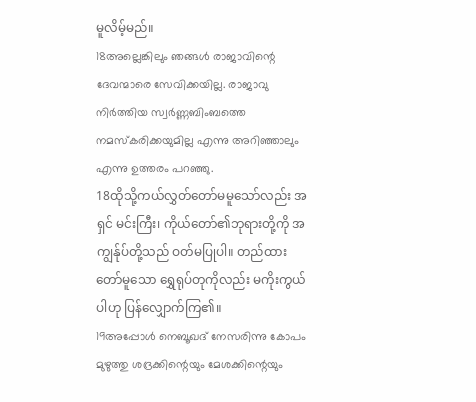မူလိမ့်မည်။
18അല്ലെങ്കിലും ഞങ്ങള്‍ രാജാവിന്റെ ദേവന്മാരെ സേവിക്കയില്ല. രാജാവു നിര്‍ത്തിയ സ്വര്‍ണ്ണബിംബത്തെ നമസ്കരിക്കയുമില്ല എന്നു അറിഞ്ഞാലും എന്നു ഉത്തരം പറഞ്ഞു.
18ထိုသို့ကယ်လွှတ်တော်မမူသော်လည်း အရှင် မင်းကြီး၊ ကိုယ်တော်၏ဘုရားတို့ကို အကျွန်ုပ်တို့သည် ဝတ်မပြုပါ။ တည်ထားတော်မူသော ရွှေရုပ်တုကိုလည်း မကိုးကွယ်ပါဟု ပြန်လျှောက်ကြ၏။
19അപ്പോള്‍ നെബൂഖദ് നേസരിന്നു കോപം മുഴുത്തു ശദ്രക്കിന്റെയും മേശക്കിന്റെയും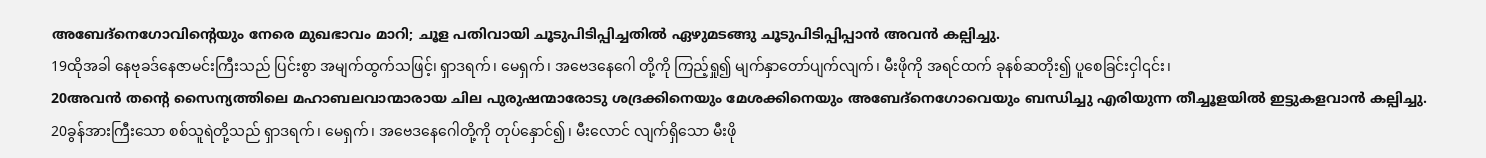അബേദ്നെഗോവിന്റെയും നേരെ മുഖഭാവം മാറി; ചൂള പതിവായി ചൂടുപിടിപ്പിച്ചതില്‍ ഏഴുമടങ്ങു ചൂടുപിടിപ്പിപ്പാന്‍ അവന്‍ കല്പിച്ചു.
19ထိုအခါ နေဗုခဒ်နေဇာမင်းကြီးသည် ပြင်းစွာ အမျက်ထွက်သဖြင့်၊ ရှာဒရက်၊ မေရှက်၊ အဗေဒနေဂေါ တို့ကို ကြည့်ရှု၍ မျက်နှာတော်ပျက်လျက်၊ မီးဖိုကို အရင်ထက် ခုနစ်ဆတိုး၍ ပူစေခြင်းငှါ၎င်း၊
20അവന്‍ തന്റെ സൈന്യത്തിലെ മഹാബലവാന്മാരായ ചില പുരുഷന്മാരോടു ശദ്രക്കിനെയും മേശക്കിനെയും അബേദ്നെഗോവെയും ബന്ധിച്ചു എരിയുന്ന തീച്ചൂളയില്‍ ഇട്ടുകളവാന്‍ കല്പിച്ചു.
20ခွန်အားကြီးသော စစ်သူရဲတို့သည် ရှာဒရက်၊ မေရှက်၊ အဗေဒနေဂေါတို့ကို တုပ်နှောင်၍၊ မီးလောင် လျက်ရှိသော မီးဖို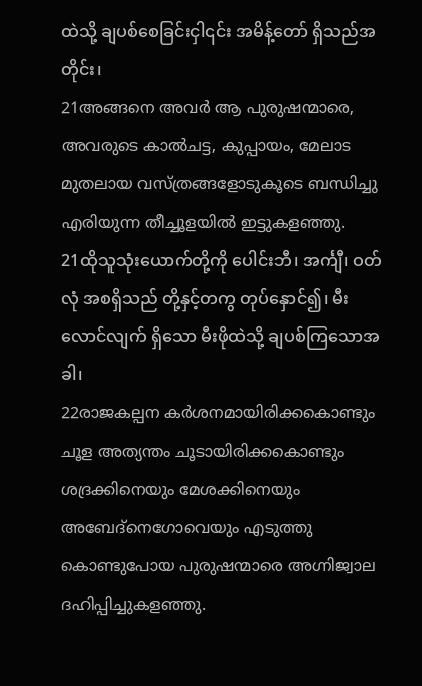ထဲသို့ ချပစ်စေခြင်းငှါ၎င်း အမိန့်တော် ရှိသည်အတိုင်း၊
21അങ്ങനെ അവര്‍ ആ പുരുഷന്മാരെ, അവരുടെ കാല്‍ചട്ട, കുപ്പായം, മേലാട മുതലായ വസ്ത്രങ്ങളോടുകൂടെ ബന്ധിച്ചു എരിയുന്ന തീച്ചൂളയില്‍ ഇട്ടുകളഞ്ഞു.
21ထိုသူသုံးယောက်တို့ကို ပေါင်းဘီ၊ အင်္ကျီ၊ ဝတ်လုံ အစရှိသည် တို့နှင့်တကွ တုပ်နှောင်၍၊ မီးလောင်လျက် ရှိသော မီးဖိုထဲသို့ ချပစ်ကြသောအခါ၊
22രാജകല്പന കര്‍ശനമായിരിക്കകൊണ്ടും ചൂള അത്യന്തം ചൂടായിരിക്കകൊണ്ടും ശദ്രക്കിനെയും മേശക്കിനെയും അബേദ്നെഗോവെയും എടുത്തു കൊണ്ടുപോയ പുരുഷന്മാരെ അഗ്നിജ്വാല ദഹിപ്പിച്ചുകളഞ്ഞു.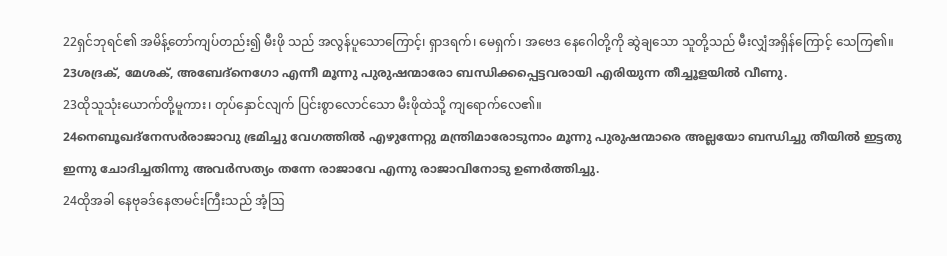22ရှင်ဘုရင်၏ အမိန့်တော်ကျပ်တည်း၍ မီးဖို သည် အလွန်ပူသောကြောင့်၊ ရှာဒရက်၊ မေရှက်၊ အဗေဒ နေဂေါတို့ကို ဆွဲချသော သူတို့သည် မီးလျှံအရှိန်ကြောင့် သေကြ၏။
23ശദ്രക്, മേശക്, അബേദ്നെഗോ എന്നീ മൂന്നു പുരുഷന്മാരോ ബന്ധിക്കപ്പെട്ടവരായി എരിയുന്ന തീച്ചൂളയില്‍ വീണു.
23ထိုသူသုံးယောက်တို့မူကား၊ တုပ်နှောင်လျက် ပြင်းစွာလောင်သော မီးဖိုထဲသို့ ကျရောက်လေ၏။
24നെബൂഖദ്നേസര്‍രാജാവു ഭ്രമിച്ചു വേഗത്തില്‍ എഴുന്നേറ്റു മന്ത്രിമാരോടുനാം മൂന്നു പുരുഷന്മാരെ അല്ലയോ ബന്ധിച്ചു തീയില്‍ ഇട്ടതു ഇന്നു ചോദിച്ചതിന്നു അവര്‍സത്യം തന്നേ രാജാവേ എന്നു രാജാവിനോടു ഉണര്‍ത്തിച്ചു.
24ထိုအခါ နေဗုခဒ်နေဇာမင်းကြီးသည် အံ့ဩ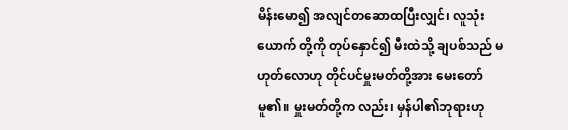မိန်းမော၍ အလျင်တဆောထပြီးလျှင်၊ လူသုံးယောက် တို့ကို တုပ်နှောင်၍ မီးထဲသို့ ချပစ်သည် မဟုတ်လောဟု တိုင်ပင်မှူးမတ်တို့အား မေးတော်မူ၏။ မှူးမတ်တို့က လည်း၊ မှန်ပါ၏ဘုရားဟု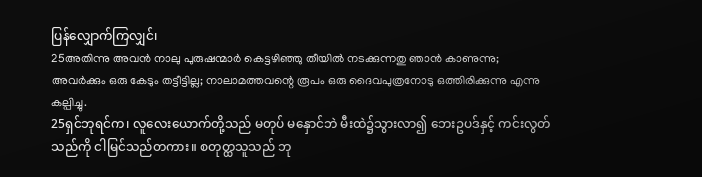ပြန်လျှောက်ကြလျှင်၊
25അതിന്നു അവന്‍ നാലു പുരുഷന്മാര്‍ കെട്ടഴിഞ്ഞു തീയില്‍ നടക്കുന്നതു ഞാന്‍ കാണുന്നു; അവര്‍ക്കും ഒരു കേടും തട്ടീട്ടില്ല; നാലാമത്തവന്റെ രൂപം ഒരു ദൈവപുത്രനോടു ഒത്തിരിക്കുന്നു എന്നു കല്പിച്ചു.
25ရှင်ဘုရင်က၊ လူလေးယောက်တို့သည် မတုပ် မနှောင်ဘဲ မီးထဲ၌သွားလာ၍ ဘေးဥပဒ်နှင့် ကင်းလွတ် သည်ကို ငါမြင်သည်တကား။ စတုတ္ထသူသည် ဘု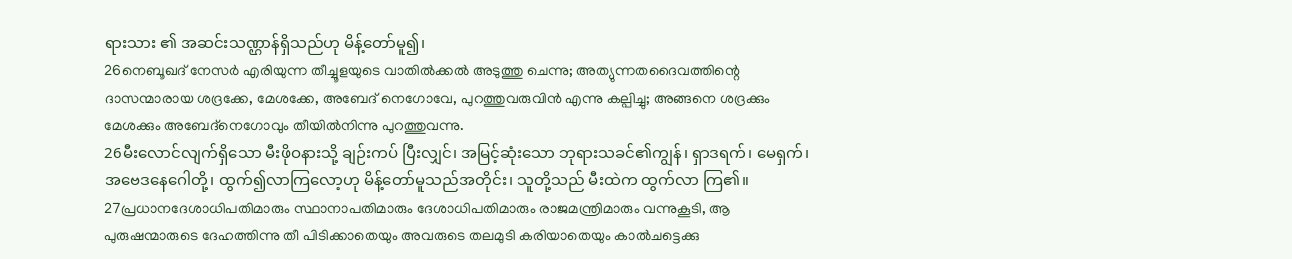ရားသား ၏ အဆင်းသဏ္ဌာန်ရှိသည်ဟု မိန့်တော်မူ၍၊
26നെബൂഖദ് നേസര്‍ എരിയുന്ന തീച്ചൂളയുടെ വാതില്‍ക്കല്‍ അടുത്തു ചെന്നു; അത്യുന്നതദൈവത്തിന്റെ ദാസന്മാരായ ശദ്രക്കേ, മേശക്കേ, അബേദ് നെഗോവേ, പുറത്തുവരുവിന്‍ എന്നു കല്പിച്ചു; അങ്ങനെ ശദ്രക്കും മേശക്കും അബേദ്നെഗോവും തീയില്‍നിന്നു പുറത്തുവന്നു.
26မီးလောင်လျက်ရှိသော မီးဖိုဝနားသို့ ချဉ်းကပ် ပြီးလျှင်၊ အမြင့်ဆုံးသော ဘုရားသခင်၏ကျွန်၊ ရှာဒရက်၊ မေရှက်၊ အဗေဒနေဂေါတို့၊ ထွက်၍လာကြလော့ဟု မိန့်တော်မူသည်အတိုင်း၊ သူတို့သည် မီးထဲက ထွက်လာ ကြ၏။
27പ്രധാനദേശാധിപതിമാരും സ്ഥാനാപതിമാരും ദേശാധിപതിമാരും രാജമന്ത്രിമാരും വന്നുകൂടി, ആ പുരുഷന്മാരുടെ ദേഹത്തിന്നു തീ പിടിക്കാതെയും അവരുടെ തലമുടി കരിയാതെയും കാല്‍ചട്ടെക്കു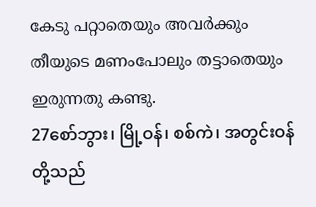കേടു പറ്റാതെയും അവര്‍ക്കും തീയുടെ മണംപോലും തട്ടാതെയും ഇരുന്നതു കണ്ടു.
27စော်ဘွား၊ မြို့ဝန်၊ စစ်ကဲ၊ အတွင်းဝန်တို့သည်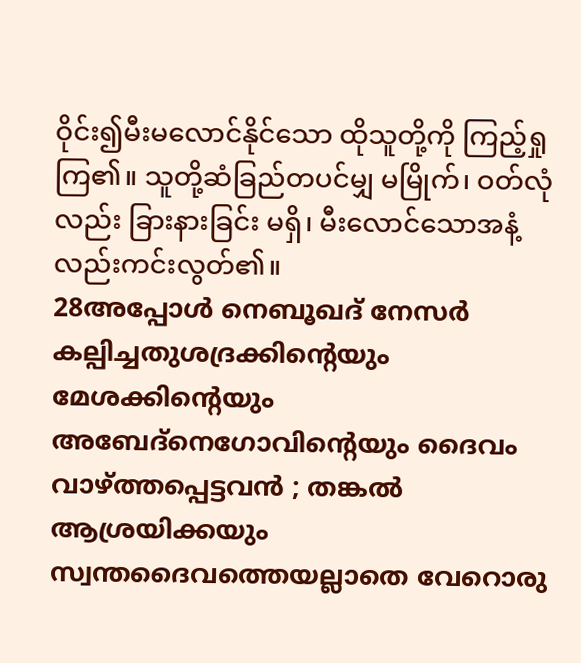ဝိုင်း၍မီးမလောင်နိုင်သော ထိုသူတို့ကို ကြည့်ရှုကြ၏။ သူတို့ဆံခြည်တပင်မျှ မမြိုက်၊ ဝတ်လုံလည်း ခြားနားခြင်း မရှိ၊ မီးလောင်သောအနံ့လည်းကင်းလွတ်၏။
28അപ്പോള്‍ നെബൂഖദ് നേസര്‍ കല്പിച്ചതുശദ്രക്കിന്റെയും മേശക്കിന്റെയും അബേദ്നെഗോവിന്റെയും ദൈവം വാഴ്ത്തപ്പെട്ടവന്‍ ; തങ്കല്‍ ആശ്രയിക്കയും സ്വന്തദൈവത്തെയല്ലാതെ വേറൊരു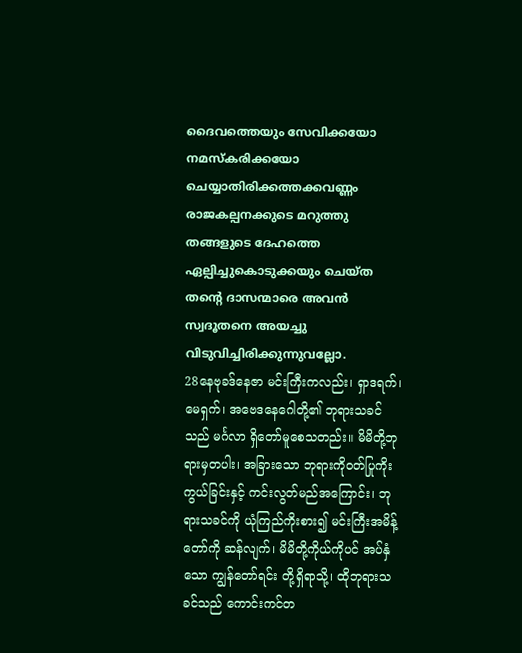ദൈവത്തെയും സേവിക്കയോ നമസ്കരിക്കയോ ചെയ്യാതിരിക്കത്തക്കവണ്ണം രാജകല്പനക്കുടെ മറുത്തു തങ്ങളുടെ ദേഹത്തെ ഏല്പിച്ചുകൊടുക്കയും ചെയ്ത തന്റെ ദാസന്മാരെ അവന്‍ സ്വദൂതനെ അയച്ചു വിടുവിച്ചിരിക്കുന്നുവല്ലോ.
28နေဗုခဒ်နေဇာ မင်းကြီးကလည်း၊ ရှာဒရက်၊ မေရှက်၊ အဗေဒနေဂေါတို့၏ ဘုရားသခင်သည် မင်္ဂလာ ရှိတော်မူစေသတည်း။ မိမိတို့ဘုရားမှတပါး၊ အခြားသော ဘုရားကိုဝတ်ပြုကိုးကွယ်ခြင်းနှင့် ကင်းလွတ်မည်အကြောင်း၊ ဘုရားသခင်ကို ယုံကြည်ကိုးစား၍ မင်းကြီးအမိန့်တော်ကို ဆန်လျက်၊ မိမိတို့ကိုယ်ကိုပင် အပ်နှံသော ကျွန်တော်ရင်း တို့ရှိရာသို့၊ ထိုဘုရားသခင်သည် ကောင်းကင်တ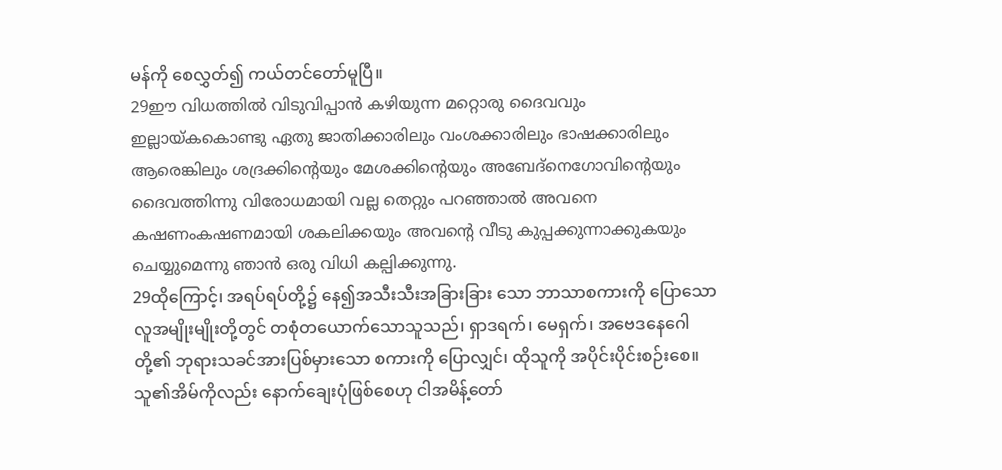မန်ကို စေလွှတ်၍ ကယ်တင်တော်မူပြီ။
29ഈ വിധത്തില്‍ വിടുവിപ്പാന്‍ കഴിയുന്ന മറ്റൊരു ദൈവവും ഇല്ലായ്കകൊണ്ടു ഏതു ജാതിക്കാരിലും വംശക്കാരിലും ഭാഷക്കാരിലും ആരെങ്കിലും ശദ്രക്കിന്റെയും മേശക്കിന്റെയും അബേദ്നെഗോവിന്റെയും ദൈവത്തിന്നു വിരോധമായി വല്ല തെറ്റും പറഞ്ഞാല്‍ അവനെ കഷണംകഷണമായി ശകലിക്കയും അവന്റെ വീടു കുപ്പക്കുന്നാക്കുകയും ചെയ്യുമെന്നു ഞാന്‍ ഒരു വിധി കല്പിക്കുന്നു.
29ထိုကြောင့်၊ အရပ်ရပ်တို့၌ နေ၍အသီးသီးအခြားခြား သော ဘာသာစကားကို ပြောသော လူအမျိုးမျိုးတို့တွင် တစုံတယောက်သောသူသည်၊ ရှာဒရက်၊ မေရှက်၊ အဗေဒနေဂေါတို့၏ ဘုရားသခင်အားပြစ်မှားသော စကားကို ပြောလျှင်၊ ထိုသူကို အပိုင်းပိုင်းစဉ်းစေ။ သူ၏အိမ်ကိုလည်း နောက်ချေးပုံဖြစ်စေဟု ငါအမိန့်တော်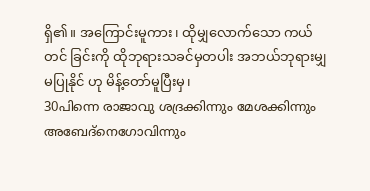ရှိ၏။ အကြောင်းမူကား၊ ထိုမျှလောက်သော ကယ်တင် ခြင်းကို ထိုဘုရားသခင်မှတပါး အဘယ်ဘုရားမျှ မပြုနိုင် ဟု မိန့်တော်မူပြီးမှ၊
30പിന്നെ രാജാവു ശദ്രക്കിന്നും മേശക്കിന്നും അബേദ്നെഗോവിന്നും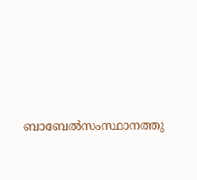ബാബേല്‍സംസ്ഥാനത്തു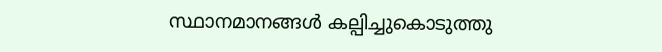സ്ഥാനമാനങ്ങള്‍ കല്പിച്ചുകൊടുത്തു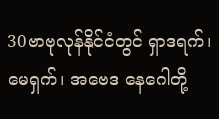30ဗာဗုလုန်နိုင်ငံတွင် ရှာဒရက်၊ မေရှက်၊ အဗေဒ နေဂေါတို့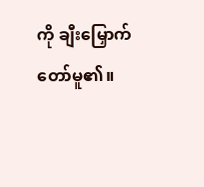ကို ချီးမြှောက်တော်မူ၏။